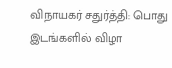விநாயகர் சதுர்த்தி: பொது இடங்களில் விழா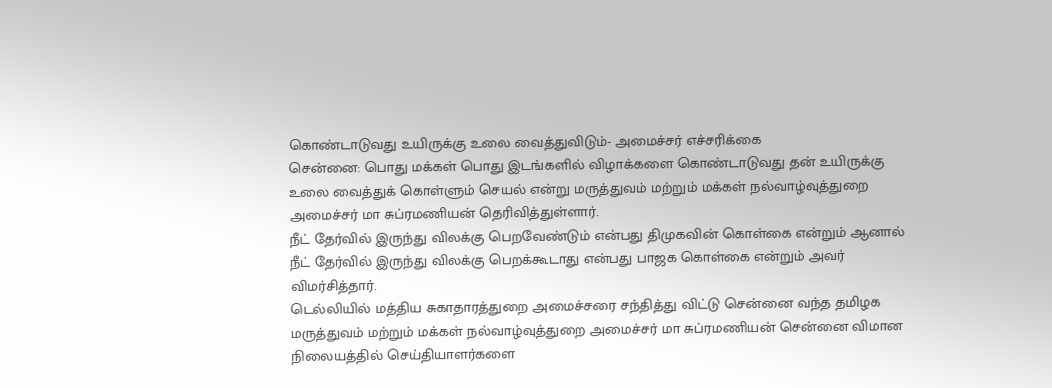கொண்டாடுவது உயிருக்கு உலை வைத்துவிடும்- அமைச்சர் எச்சரிக்கை
சென்னை: பொது மக்கள் பொது இடங்களில் விழாக்களை கொண்டாடுவது தன் உயிருக்கு உலை வைத்துக் கொள்ளும் செயல் என்று மருத்துவம் மற்றும் மக்கள் நல்வாழ்வுத்துறை அமைச்சர் மா சுப்ரமணியன் தெரிவித்துள்ளார்.
நீட் தேர்வில் இருந்து விலக்கு பெறவேண்டும் என்பது திமுகவின் கொள்கை என்றும் ஆனால் நீட் தேர்வில் இருந்து விலக்கு பெறக்கூடாது என்பது பாஜக கொள்கை என்றும் அவர் விமர்சித்தார்.
டெல்லியில் மத்திய சுகாதாரத்துறை அமைச்சரை சந்தித்து விட்டு சென்னை வந்த தமிழக மருத்துவம் மற்றும் மக்கள் நல்வாழ்வுத்துறை அமைச்சர் மா சுப்ரமணியன் சென்னை விமான நிலையத்தில் செய்தியாளர்களை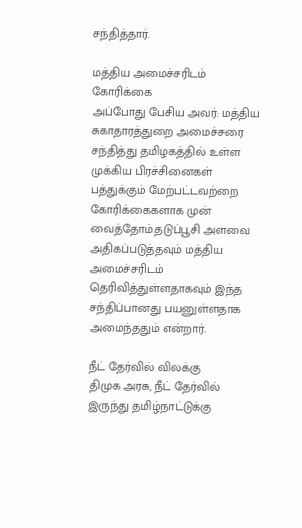சந்தித்தார்.

மத்திய அமைச்சரிடம் கோரிக்கை
அப்போது பேசிய அவர்: மத்திய சுகாதாரத்துறை அமைச்சரை சந்தித்து தமிழகத்தில் உள்ள முக்கிய பிரச்சினைகள் பத்துக்கும் மேற்பட்டவற்றை கோரிக்கைகளாக முன் வைத்தோம்.தடுப்பூசி அளவை அதிகப்படுத்தவும் மத்திய அமைச்சரிடம் தெரிவித்துள்ளதாகவும் இந்த சந்திப்பானது பயனுள்ளதாக அமைந்ததும் என்றார்.

நீட் தேர்வில் விலக்கு
திமுக அரசு, நீட் தேர்வில் இருந்து தமிழ்நாட்டுக்கு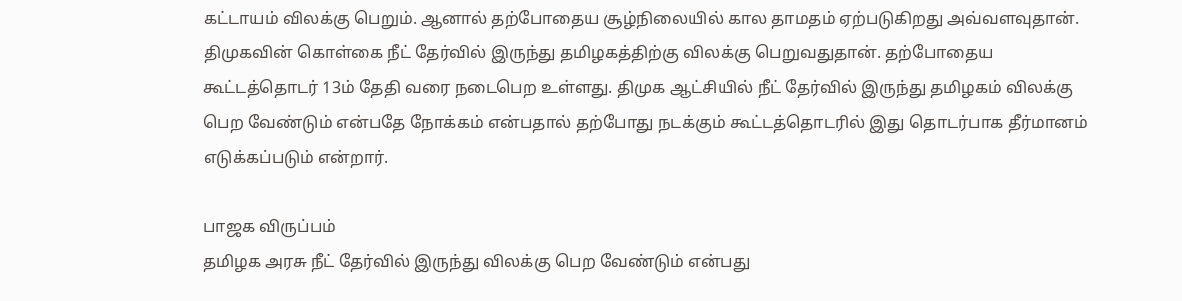கட்டாயம் விலக்கு பெறும். ஆனால் தற்போதைய சூழ்நிலையில் கால தாமதம் ஏற்படுகிறது அவ்வளவுதான். திமுகவின் கொள்கை நீட் தேர்வில் இருந்து தமிழகத்திற்கு விலக்கு பெறுவதுதான். தற்போதைய கூட்டத்தொடர் 13ம் தேதி வரை நடைபெற உள்ளது. திமுக ஆட்சியில் நீட் தேர்வில் இருந்து தமிழகம் விலக்கு பெற வேண்டும் என்பதே நோக்கம் என்பதால் தற்போது நடக்கும் கூட்டத்தொடரில் இது தொடர்பாக தீர்மானம் எடுக்கப்படும் என்றார்.

பாஜக விருப்பம்
தமிழக அரசு நீட் தேர்வில் இருந்து விலக்கு பெற வேண்டும் என்பது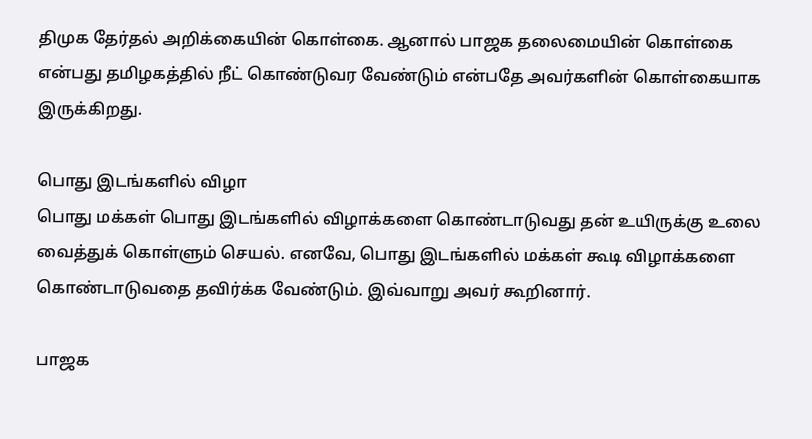திமுக தேர்தல் அறிக்கையின் கொள்கை. ஆனால் பாஜக தலைமையின் கொள்கை என்பது தமிழகத்தில் நீட் கொண்டுவர வேண்டும் என்பதே அவர்களின் கொள்கையாக இருக்கிறது.

பொது இடங்களில் விழா
பொது மக்கள் பொது இடங்களில் விழாக்களை கொண்டாடுவது தன் உயிருக்கு உலை வைத்துக் கொள்ளும் செயல். எனவே, பொது இடங்களில் மக்கள் கூடி விழாக்களை கொண்டாடுவதை தவிர்க்க வேண்டும். இவ்வாறு அவர் கூறினார்.

பாஜக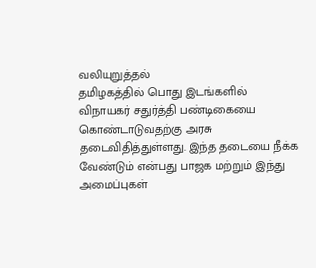வலியுறுத்தல்
தமிழகத்தில் பொது இடங்களில் விநாயகர் சதுர்த்தி பண்டிகையை கொண்டாடுவதற்கு அரசு தடைவிதித்துள்ளது. இந்த தடையை நீக்க வேண்டும் என்பது பாஜக மற்றும் இந்து அமைப்புகள்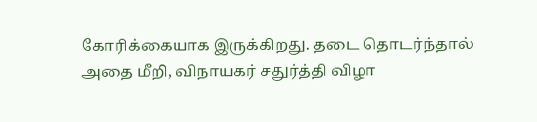கோரிக்கையாக இருக்கிறது. தடை தொடர்ந்தால் அதை மீறி, விநாயகர் சதுர்த்தி விழா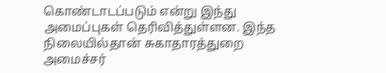கொண்டாடப்படும் என்று இந்து அமைப்புகள் தெரிவித்துள்ளன. இந்த நிலையில்தான் சுகாதாரத்துறை அமைச்சர்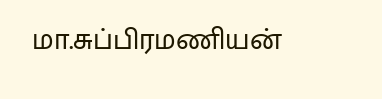மா.சுப்பிரமணியன்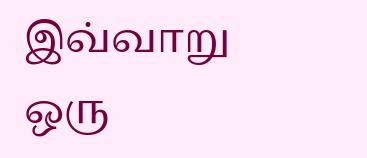இவ்வாறு ஒரு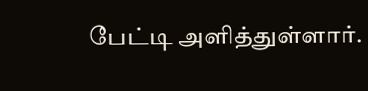பேட்டி அளித்துள்ளார்.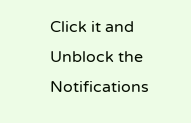Click it and Unblock the Notifications